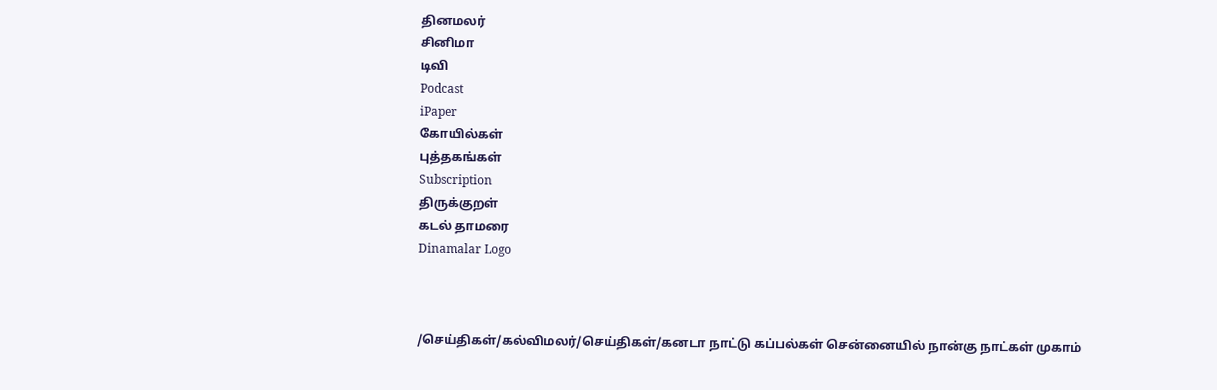தினமலர்
சினிமா
டிவி
Podcast
iPaper
கோயில்கள்
புத்தகங்கள்
Subscription
திருக்குறள்
கடல் தாமரை
Dinamalar Logo



/செய்திகள்/கல்விமலர்/செய்திகள்/கனடா நாட்டு கப்பல்கள் சென்னையில் நான்கு நாட்கள் முகாம்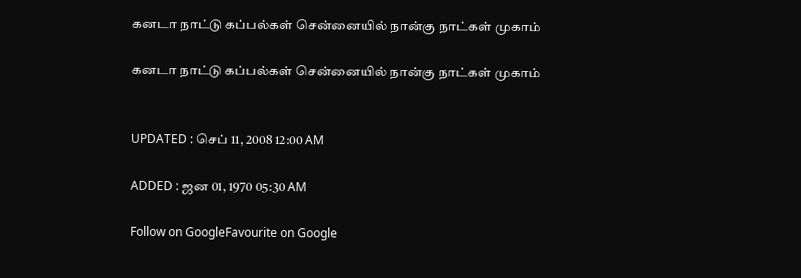கனடா நாட்டு கப்பல்கள் சென்னையில் நான்கு நாட்கள் முகாம்

கனடா நாட்டு கப்பல்கள் சென்னையில் நான்கு நாட்கள் முகாம்


UPDATED : செப் 11, 2008 12:00 AM

ADDED : ஜன 01, 1970 05:30 AM

Follow on GoogleFavourite on Google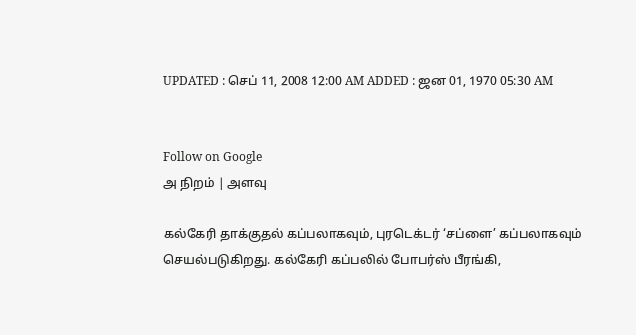UPDATED : செப் 11, 2008 12:00 AM ADDED : ஜன 01, 1970 05:30 AM


Follow on Google
அ நிறம் | அளவு

கல்கேரி தாக்குதல் கப்பலாகவும், புரடெக்டர் ‘சப்ளை’ கப்பலாகவும் செயல்படுகிறது. கல்கேரி கப்பலில் போபர்ஸ் பீரங்கி,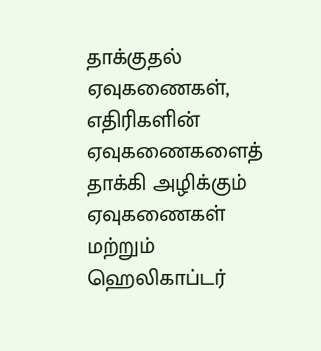தாக்குதல் ஏவுகணைகள், எதிரிகளின் ஏவுகணைகளைத் தாக்கி அழிக்கும் ஏவுகணைகள் மற்றும் ஹெலிகாப்டர்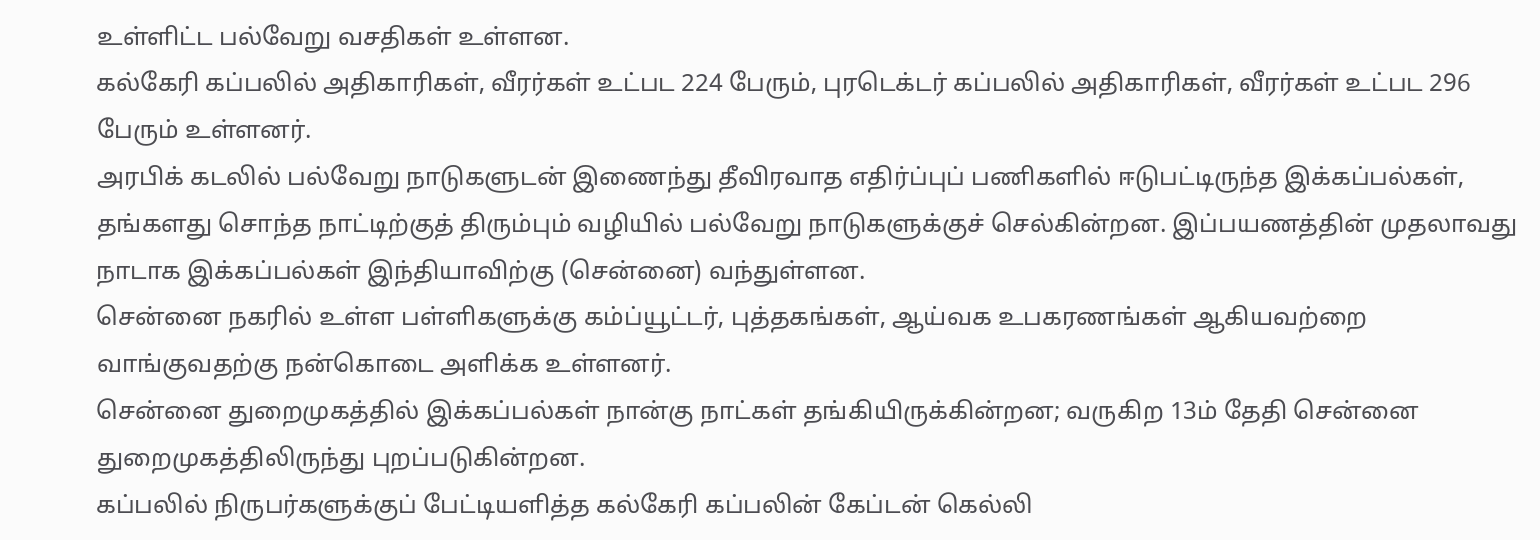உள்ளிட்ட பல்வேறு வசதிகள் உள்ளன.
கல்கேரி கப்பலில் அதிகாரிகள், வீரர்கள் உட்பட 224 பேரும், புரடெக்டர் கப்பலில் அதிகாரிகள், வீரர்கள் உட்பட 296 பேரும் உள்ளனர்.
அரபிக் கடலில் பல்வேறு நாடுகளுடன் இணைந்து தீவிரவாத எதிர்ப்புப் பணிகளில் ஈடுபட்டிருந்த இக்கப்பல்கள், தங்களது சொந்த நாட்டிற்குத் திரும்பும் வழியில் பல்வேறு நாடுகளுக்குச் செல்கின்றன. இப்பயணத்தின் முதலாவது நாடாக இக்கப்பல்கள் இந்தியாவிற்கு (சென்னை) வந்துள்ளன.
சென்னை நகரில் உள்ள பள்ளிகளுக்கு கம்ப்யூட்டர், புத்தகங்கள், ஆய்வக உபகரணங்கள் ஆகியவற்றை வாங்குவதற்கு நன்கொடை அளிக்க உள்ளனர்.
சென்னை துறைமுகத்தில் இக்கப்பல்கள் நான்கு நாட்கள் தங்கியிருக்கின்றன; வருகிற 13ம் தேதி சென்னை துறைமுகத்திலிருந்து புறப்படுகின்றன.
கப்பலில் நிருபர்களுக்குப் பேட்டியளித்த கல்கேரி கப்பலின் கேப்டன் கெல்லி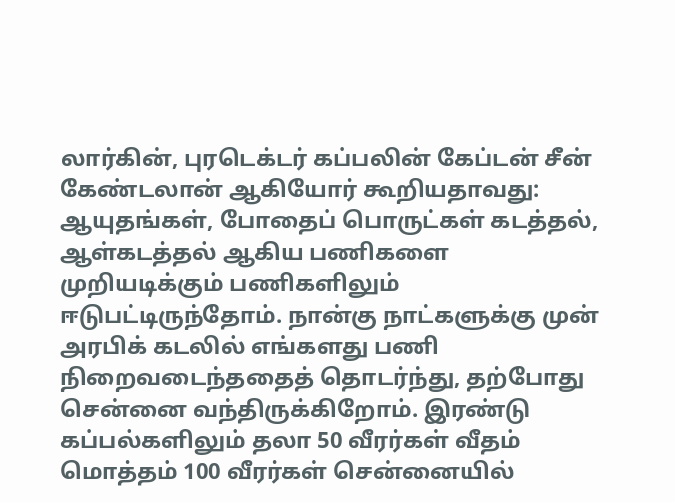லார்கின், புரடெக்டர் கப்பலின் கேப்டன் சீன் கேண்டலான் ஆகியோர் கூறியதாவது:
ஆயுதங்கள், போதைப் பொருட்கள் கடத்தல், ஆள்கடத்தல் ஆகிய பணிகளை முறியடிக்கும் பணிகளிலும் ஈடுபட்டிருந்தோம். நான்கு நாட்களுக்கு முன் அரபிக் கடலில் எங்களது பணி நிறைவடைந்ததைத் தொடர்ந்து, தற்போது சென்னை வந்திருக்கிறோம். இரண்டு கப்பல்களிலும் தலா 50 வீரர்கள் வீதம் மொத்தம் 100 வீரர்கள் சென்னையில்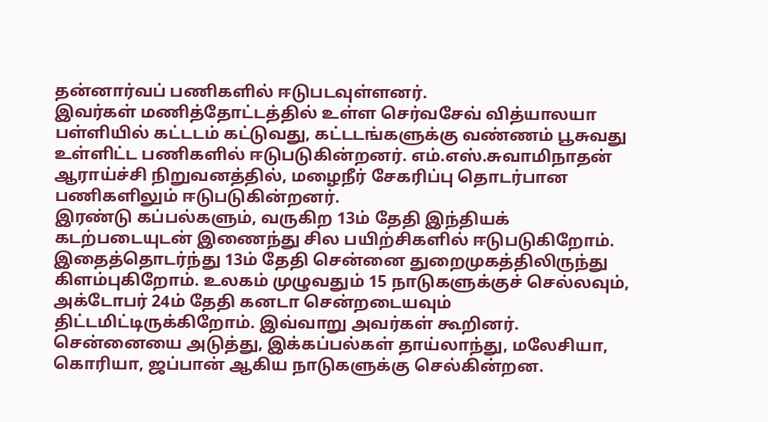தன்னார்வப் பணிகளில் ஈடுபடவுள்ளனர்.
இவர்கள் மணித்தோட்டத்தில் உள்ள செர்வசேவ் வித்யாலயா பள்ளியில் கட்டடம் கட்டுவது, கட்டடங்களுக்கு வண்ணம் பூசுவது உள்ளிட்ட பணிகளில் ஈடுபடுகின்றனர். எம்.எஸ்.சுவாமிநாதன் ஆராய்ச்சி நிறுவனத்தில், மழைநீர் சேகரிப்பு தொடர்பான பணிகளிலும் ஈடுபடுகின்றனர்.
இரண்டு கப்பல்களும், வருகிற 13ம் தேதி இந்தியக் கடற்படையுடன் இணைந்து சில பயிற்சிகளில் ஈடுபடுகிறோம். இதைத்தொடர்ந்து 13ம் தேதி சென்னை துறைமுகத்திலிருந்து கிளம்புகிறோம். உலகம் முழுவதும் 15 நாடுகளுக்குச் செல்லவும், அக்டோபர் 24ம் தேதி கனடா சென்றடையவும் திட்டமிட்டிருக்கிறோம். இவ்வாறு அவர்கள் கூறினர்.
சென்னையை அடுத்து, இக்கப்பல்கள் தாய்லாந்து, மலேசியா, கொரியா, ஜப்பான் ஆகிய நாடுகளுக்கு செல்கின்றன.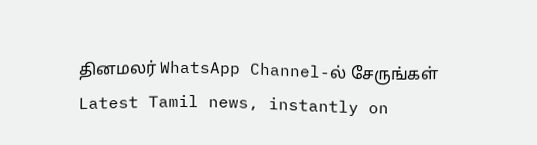தினமலர் WhatsApp Channel-ல் சேருங்கள்
Latest Tamil news, instantly on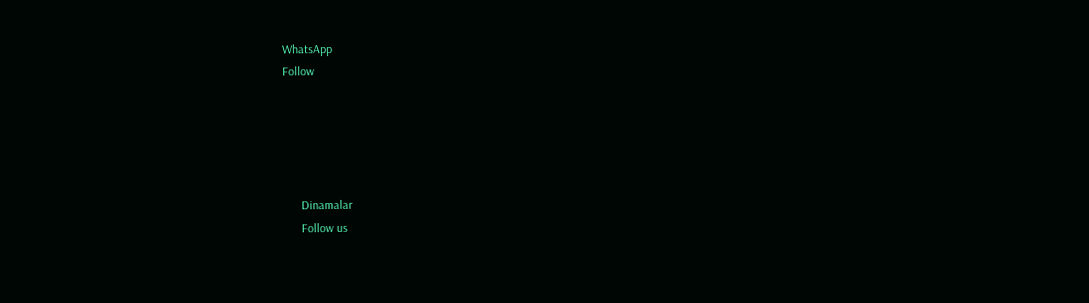WhatsApp
Follow





      Dinamalar
      Follow us